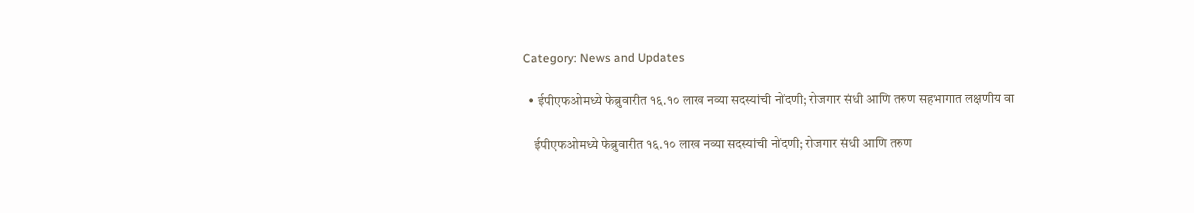Category: News and Updates

  • ईपीएफओमध्ये फेब्रुवारीत १६.१० लाख नव्या सदस्यांची नोंदणी; रोजगार संधी आणि तरुण सहभागात लक्षणीय वा

    ईपीएफओमध्ये फेब्रुवारीत १६.१० लाख नव्या सदस्यांची नोंदणी; रोजगार संधी आणि तरुण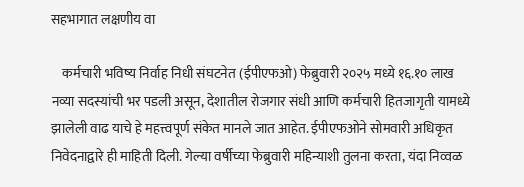सहभागात लक्षणीय वा

    कर्मचारी भविष्य निर्वाह निधी संघटनेत (ईपीएफओ) फेब्रुवारी २०२५ मध्ये १६.१० लाख नव्या सदस्यांची भर पडली असून, देशातील रोजगार संधी आणि कर्मचारी हितजागृती यामध्ये झालेली वाढ याचे हे महत्त्वपूर्ण संकेत मानले जात आहेत. ईपीएफओने सोमवारी अधिकृत निवेदनाद्वारे ही माहिती दिली. गेल्या वर्षीच्या फेब्रुवारी महिन्याशी तुलना करता, यंदा निव्वळ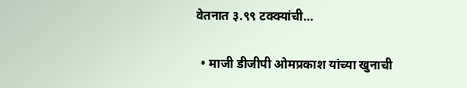वेतनात ३.९९ टक्क्यांची…

  • माजी डीजीपी ओमप्रकाश यांच्या खुनाची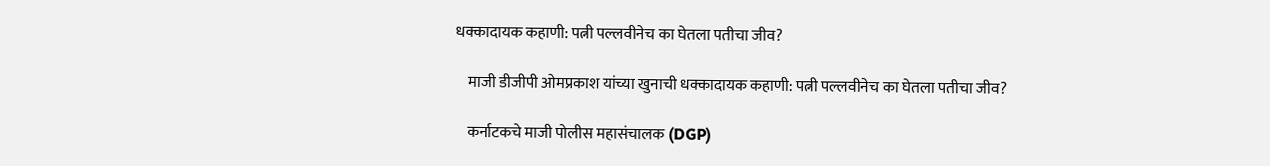धक्कादायक कहाणी: पत्नी पल्लवीनेच का घेतला पतीचा जीव?

    माजी डीजीपी ओमप्रकाश यांच्या खुनाची धक्कादायक कहाणी: पत्नी पल्लवीनेच का घेतला पतीचा जीव?

    कर्नाटकचे माजी पोलीस महासंचालक (DGP)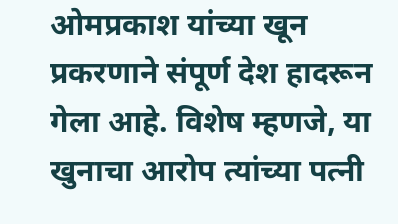ओमप्रकाश यांच्या खून प्रकरणाने संपूर्ण देश हादरून गेला आहे. विशेष म्हणजे, या खुनाचा आरोप त्यांच्या पत्नी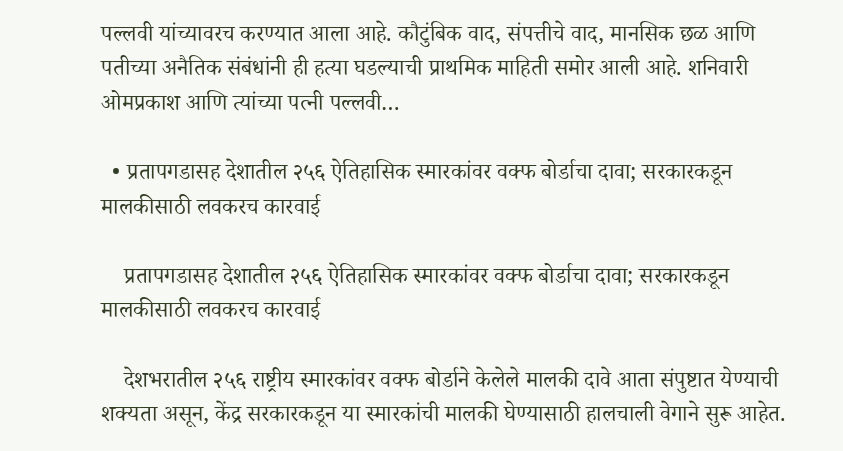पल्लवी यांच्यावरच करण्यात आला आहे. कौटुंबिक वाद, संपत्तीचे वाद, मानसिक छळ आणि पतीच्या अनैतिक संबंधांनी ही हत्या घडल्याची प्राथमिक माहिती समोर आली आहे. शनिवारी ओमप्रकाश आणि त्यांच्या पत्नी पल्लवी…

  • प्रतापगडासह देशातील २५६ ऐतिहासिक स्मारकांवर वक्फ बोर्डाचा दावा; सरकारकडून मालकीसाठी लवकरच कारवाई

    प्रतापगडासह देशातील २५६ ऐतिहासिक स्मारकांवर वक्फ बोर्डाचा दावा; सरकारकडून मालकीसाठी लवकरच कारवाई

    देशभरातील २५६ राष्ट्रीय स्मारकांवर वक्फ बोर्डाने केलेले मालकी दावे आता संपुष्टात येण्याची शक्यता असून, केंद्र सरकारकडून या स्मारकांची मालकी घेण्यासाठी हालचाली वेगाने सुरू आहेत.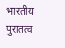भारतीय पुरातत्व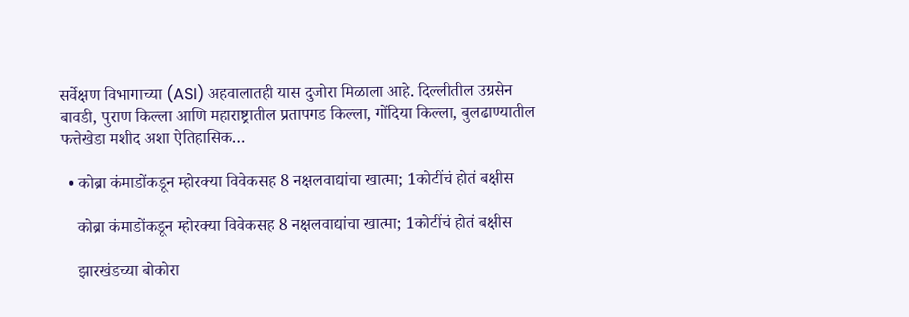सर्वेक्षण विभागाच्या (ASI) अहवालातही यास दुजोरा मिळाला आहे. दिल्लीतील उग्रसेन बावडी, पुराण किल्ला आणि महाराष्ट्रातील प्रतापगड किल्ला, गोंदिया किल्ला, बुलढाण्यातील फत्तेखेडा मशीद अशा ऐतिहासिक…

  • कोब्रा कंमाडोंकडून म्होरक्या विवेकसह 8 नक्षलवाद्यांचा खात्मा; 1कोटींचं होतं बक्षीस

    कोब्रा कंमाडोंकडून म्होरक्या विवेकसह 8 नक्षलवाद्यांचा खात्मा; 1कोटींचं होतं बक्षीस

    झारखंडच्या बोकोरा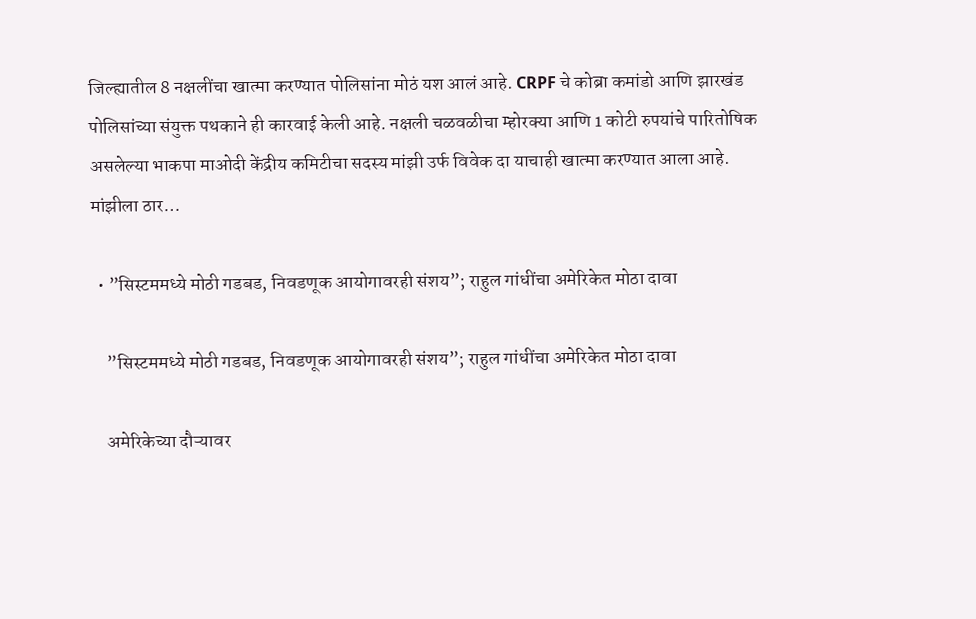जिल्ह्यातील 8 नक्षलींचा खात्मा करण्यात पोलिसांना मोठं यश आलं आहे. CRPF चे कोब्रा कमांडो आणि झारखंड पोलिसांच्या संयुक्त पथकाने ही कारवाई केली आहे. नक्षली चळवळीचा म्होरक्या आणि 1 कोटी रुपयांचे पारितोषिक असलेल्या भाकपा माओदी केंद्रीय कमिटीचा सदस्य मांझी उर्फ विवेक दा याचाही खात्मा करण्यात आला आहे. मांझीला ठार…

  • ”सिस्टममध्ये मोठी गडबड, निवडणूक आयोगावरही संशय”; राहुल गांधींचा अमेरिकेत मोठा दावा

    ”सिस्टममध्ये मोठी गडबड, निवडणूक आयोगावरही संशय”; राहुल गांधींचा अमेरिकेत मोठा दावा

    अमेरिकेच्या दौऱ्यावर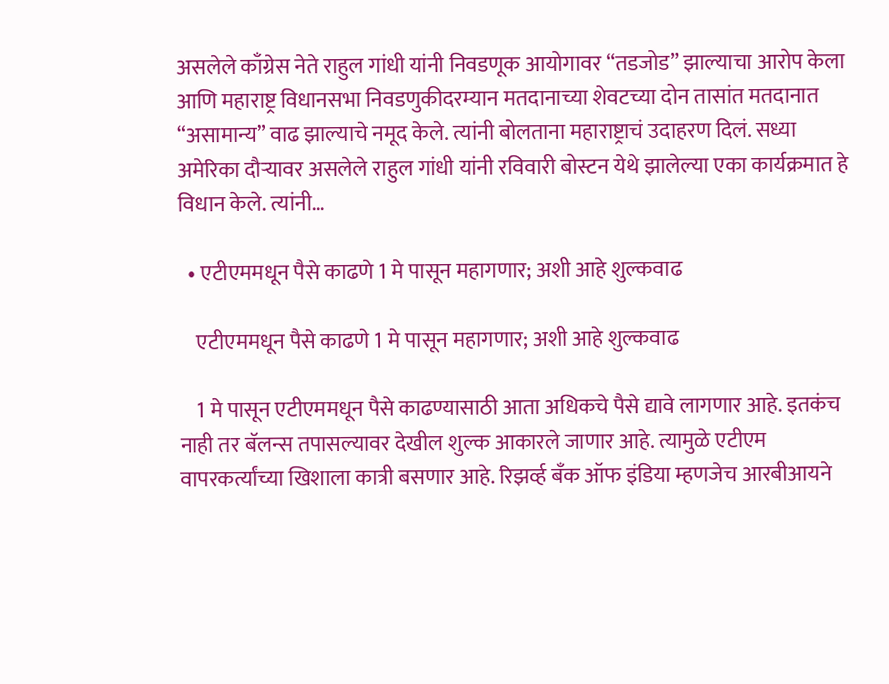असलेले काँग्रेस नेते राहुल गांधी यांनी निवडणूक आयोगावर “तडजोड” झाल्याचा आरोप केला आणि महाराष्ट्र विधानसभा निवडणुकीदरम्यान मतदानाच्या शेवटच्या दोन तासांत मतदानात “असामान्य” वाढ झाल्याचे नमूद केले. त्यांनी बोलताना महाराष्ट्राचं उदाहरण दिलं. सध्या अमेरिका दौऱ्यावर असलेले राहुल गांधी यांनी रविवारी बोस्टन येथे झालेल्या एका कार्यक्रमात हे विधान केले. त्यांनी…

  • एटीएममधून पैसे काढणे 1 मे पासून महागणार; अशी आहे शुल्कवाढ

    एटीएममधून पैसे काढणे 1 मे पासून महागणार; अशी आहे शुल्कवाढ

    1 मे पासून एटीएममधून पैसे काढण्यासाठी आता अधिकचे पैसे द्यावे लागणार आहे. इतकंच नाही तर बॅलन्स तपासल्यावर देखील शुल्क आकारले जाणार आहे. त्यामुळे एटीएम वापरकर्त्यांच्या खिशाला कात्री बसणार आहे. रिझर्व्ह बँक ऑफ इंडिया म्हणजेच आरबीआयने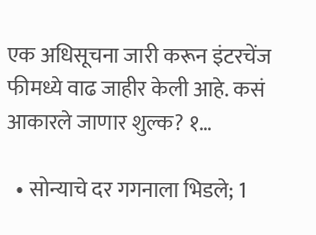एक अधिसूचना जारी करून इंटरचेंज फीमध्ये वाढ जाहीर केली आहे. कसं आकारले जाणार शुल्क? १…

  • सोन्याचे दर गगनाला भिडले; 1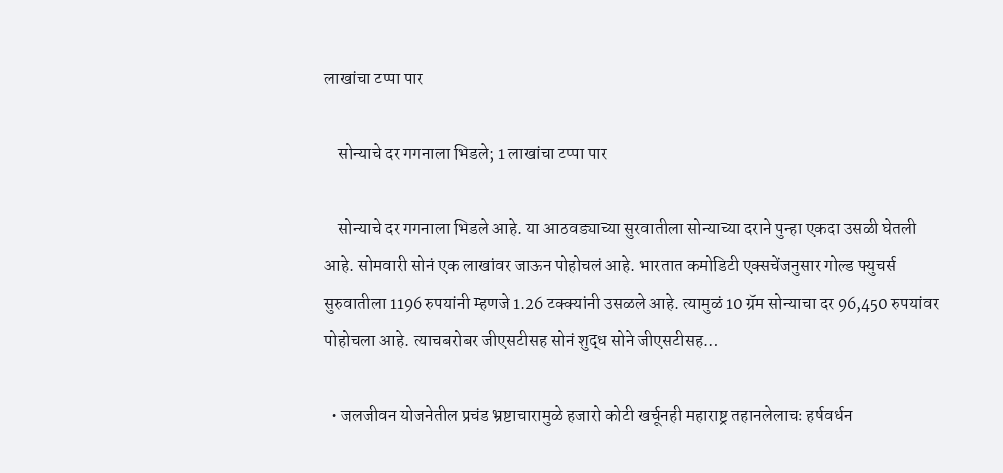लाखांचा टप्पा पार

    सोन्याचे दर गगनाला भिडले; 1 लाखांचा टप्पा पार

    सोन्याचे दर गगनाला भिडले आहे. या आठवड्याच्या सुरवातीला सोन्याच्या दराने पुन्हा एकदा उसळी घेतली आहे. सोमवारी सोनं एक लाखांवर जाऊन पोहोचलं आहे. भारतात कमोडिटी एक्सचेंजनुसार गोल्ड फ्युचर्स सुरुवातीला 1196 रुपयांनी म्हणजे 1.26 टक्क्यांनी उसळले आहे. त्यामुळं 10 ग्रॅम सोन्याचा दर 96,450 रुपयांवर पोहोचला आहे. त्याचबरोबर जीएसटीसह सोनं शुद्ध सोने जीएसटीसह…

  • जलजीवन योजनेतील प्रचंड भ्रष्टाचारामुळे हजारो कोटी खर्चूनही महाराष्ट्र तहानलेलाचः हर्षवर्धन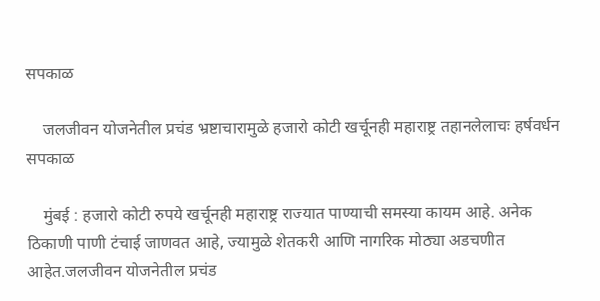सपकाळ

    जलजीवन योजनेतील प्रचंड भ्रष्टाचारामुळे हजारो कोटी खर्चूनही महाराष्ट्र तहानलेलाचः हर्षवर्धन सपकाळ

    मुंबई : हजारो कोटी रुपये खर्चूनही महाराष्ट्र राज्यात पाण्याची समस्या कायम आहे. अनेक ठिकाणी पाणी टंचाई जाणवत आहे, ज्यामुळे शेतकरी आणि नागरिक मोठ्या अडचणीत आहेत.जलजीवन योजनेतील प्रचंड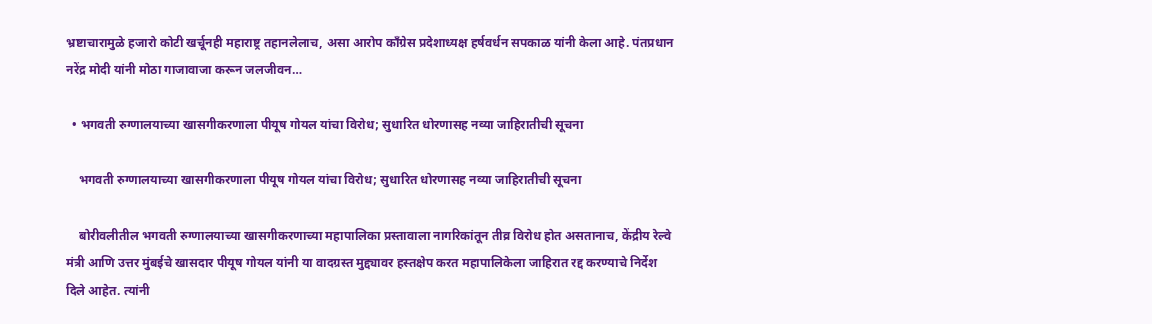भ्रष्टाचारामुळे हजारो कोटी खर्चूनही महाराष्ट्र तहानलेलाच, असा आरोप काँग्रेस प्रदेशाध्यक्ष हर्षवर्धन सपकाळ यांनी केला आहे. पंतप्रधान नरेंद्र मोदी यांनी मोठा गाजावाजा करून जलजीवन…

  • भगवती रुग्णालयाच्या खासगीकरणाला पीयूष गोयल यांचा विरोध; सुधारित धोरणासह नव्या जाहिरातीची सूचना

    भगवती रुग्णालयाच्या खासगीकरणाला पीयूष गोयल यांचा विरोध; सुधारित धोरणासह नव्या जाहिरातीची सूचना

    बोरीवलीतील भगवती रुग्णालयाच्या खासगीकरणाच्या महापालिका प्रस्तावाला नागरिकांतून तीव्र विरोध होत असतानाच, केंद्रीय रेल्वे मंत्री आणि उत्तर मुंबईचे खासदार पीयूष गोयल यांनी या वादग्रस्त मुद्द्यावर हस्तक्षेप करत महापालिकेला जाहिरात रद्द करण्याचे निर्देश दिले आहेत. त्यांनी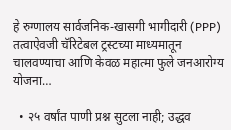हे रुग्णालय सार्वजनिक-खासगी भागीदारी (PPP) तत्वाऐवजी चॅरिटेबल ट्रस्टच्या माध्यमातून चालवण्याचा आणि केवळ महात्मा फुले जनआरोग्य योजना…

  • २५ वर्षांत पाणी प्रश्न सुटला नाही; उद्धव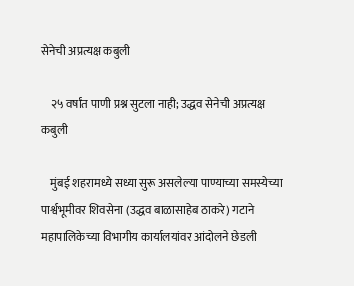सेनेची अप्रत्यक्ष कबुली

    २५ वर्षांत पाणी प्रश्न सुटला नाही; उद्धव सेनेची अप्रत्यक्ष कबुली

    मुंबई शहरामध्ये सध्या सुरू असलेल्या पाण्याच्या समस्येच्या पार्श्वभूमीवर शिवसेना (उद्धव बाळासाहेब ठाकरे) गटाने महापालिकेच्या विभागीय कार्यालयांवर आंदोलने छेडली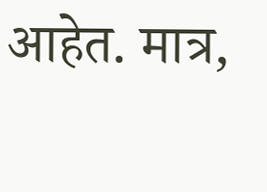आहेत. मात्र,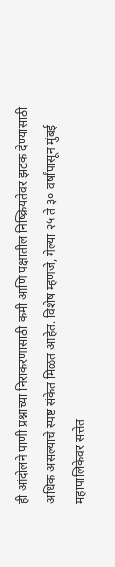ही आंदोलने पाणी प्रश्नाच्या निराकरणासाठी कमी आणि पक्षातील निष्क्रियतेवर झटक देण्यासाठी अधिक असल्याचे स्पष्ट संकेत मिळत आहेत. विशेष म्हणजे, गेल्या २५ ते ३० वर्षांपासून मुंबई महापालिकेवर सत्तेत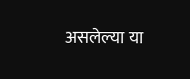असलेल्या या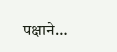पक्षाने…